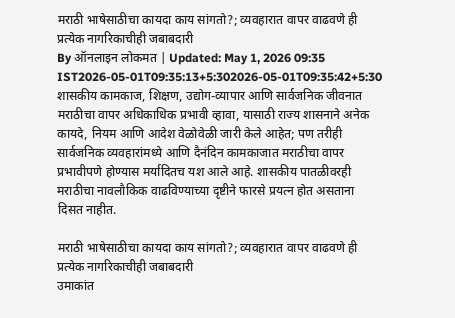मराठी भाषेसाठीचा कायदा काय सांगतो?; व्यवहारात वापर वाढवणे ही प्रत्येक नागरिकाचीही जबाबदारी
By ऑनलाइन लोकमत | Updated: May 1, 2026 09:35 IST2026-05-01T09:35:13+5:302026-05-01T09:35:42+5:30
शासकीय कामकाज, शिक्षण, उद्योग-व्यापार आणि सार्वजनिक जीवनात मराठीचा वापर अधिकाधिक प्रभावी व्हावा, यासाठी राज्य शासनाने अनेक कायदे, नियम आणि आदेश वेळोवेळी जारी केले आहेत; पण तरीही सार्वजनिक व्यवहारांमध्ये आणि दैनंदिन कामकाजात मराठीचा वापर प्रभावीपणे होण्यास मर्यादितच यश आले आहे. शासकीय पातळीवरही मराठीचा नावलौकिक वाढविण्याच्या दृष्टीने फारसे प्रयत्न होत असताना दिसत नाहीत.

मराठी भाषेसाठीचा कायदा काय सांगतो?; व्यवहारात वापर वाढवणे ही प्रत्येक नागरिकाचीही जबाबदारी
उमाकांत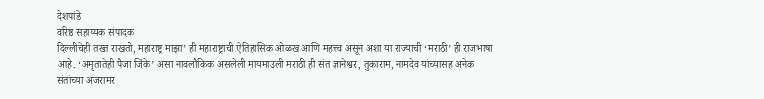देशपांडे
वरिष्ठ सहाय्यक संपादक
दिल्लीचेही तख्त राखतो, महाराष्ट्र माझा’ ही महाराष्ट्राची ऐतिहासिक ओळख आणि महत्त्व असून अशा या राज्याची ‘मराठी’ ही राजभाषा आहे. ‘अमृतातेही पैजा जिंके’ असा नावलौकिक असलेली मायमाउली मराठी ही संत ज्ञानेश्वर, तुकाराम, नामदेव यांच्यासह अनेक संतांच्या अजरामर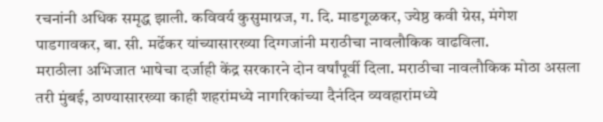रचनांनी अधिक समृद्ध झाली. कविवर्य कुसुमाग्रज, ग. दि. माडगूळकर, ज्येष्ठ कवी ग्रेस, मंगेश पाडगावकर, बा. सी. मर्ढेकर यांच्यासारख्या दिग्गजांनी मराठीचा नावलौकिक वाढविला.
मराठीला अभिजात भाषेचा दर्जाही केंद्र सरकारने दोन वर्षांपूर्वी दिला. मराठीचा नावलौकिक मोठा असला तरी मुंबई, ठाण्यासारख्या काही शहरांमध्ये नागरिकांच्या दैनंदिन व्यवहारांमध्ये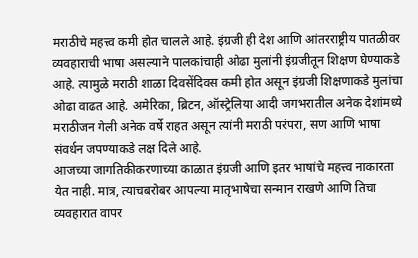मराठीचे महत्त्व कमी होत चालले आहे. इंग्रजी ही देश आणि आंतरराष्ट्रीय पातळीवर व्यवहाराची भाषा असल्याने पालकांचाही ओढा मुलांनी इंग्रजीतून शिक्षण घेण्याकडे आहे. त्यामुळे मराठी शाळा दिवसेंदिवस कमी होत असून इंग्रजी शिक्षणाकडे मुलांचा ओढा वाढत आहे. अमेरिका, ब्रिटन, ऑस्ट्रेलिया आदी जगभरातील अनेक देशांमध्ये मराठीजन गेली अनेक वर्षे राहत असून त्यांनी मराठी परंपरा, सण आणि भाषा संवर्धन जपण्याकडे लक्ष दिले आहे.
आजच्या जागतिकीकरणाच्या काळात इंग्रजी आणि इतर भाषांचे महत्त्व नाकारता येत नाही. मात्र, त्याचबरोबर आपल्या मातृभाषेचा सन्मान राखणे आणि तिचा व्यवहारात वापर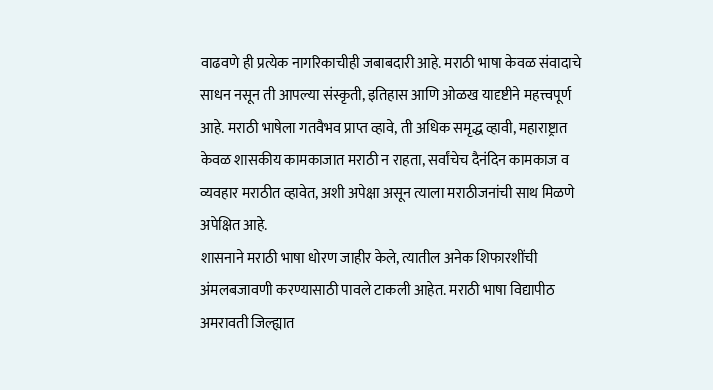वाढवणे ही प्रत्येक नागरिकाचीही जबाबदारी आहे. मराठी भाषा केवळ संवादाचे साधन नसून ती आपल्या संस्कृती, इतिहास आणि ओळख यादृष्टीने महत्त्वपूर्ण आहे. मराठी भाषेला गतवैभव प्राप्त व्हावे, ती अधिक समृद्ध व्हावी, महाराष्ट्रात केवळ शासकीय कामकाजात मराठी न राहता, सर्वांचेच दैनंदिन कामकाज व व्यवहार मराठीत व्हावेत, अशी अपेक्षा असून त्याला मराठीजनांची साथ मिळणे अपेक्षित आहे.
शासनाने मराठी भाषा धोरण जाहीर केले, त्यातील अनेक शिफारशींची अंमलबजावणी करण्यासाठी पावले टाकली आहेत. मराठी भाषा विद्यापीठ अमरावती जिल्ह्यात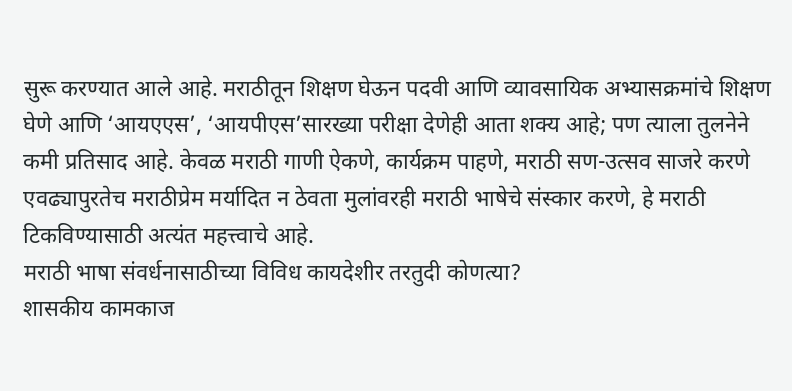सुरू करण्यात आले आहे. मराठीतून शिक्षण घेऊन पदवी आणि व्यावसायिक अभ्यासक्रमांचे शिक्षण घेणे आणि ‘आयएएस’, ‘आयपीएस’सारख्या परीक्षा देणेही आता शक्य आहे; पण त्याला तुलनेने कमी प्रतिसाद आहे. केवळ मराठी गाणी ऐकणे, कार्यक्रम पाहणे, मराठी सण-उत्सव साजरे करणे एवढ्यापुरतेच मराठीप्रेम मर्यादित न ठेवता मुलांवरही मराठी भाषेचे संस्कार करणे, हे मराठी टिकविण्यासाठी अत्यंत महत्त्वाचे आहे.
मराठी भाषा संवर्धनासाठीच्या विविध कायदेशीर तरतुदी कोणत्या?
शासकीय कामकाज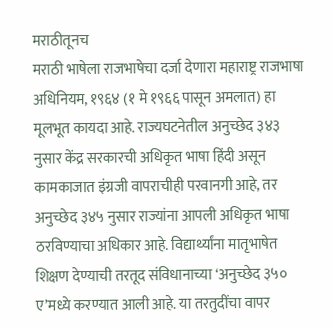मराठीतूनच
मराठी भाषेला राजभाषेचा दर्जा देणारा महाराष्ट्र राजभाषा अधिनियम, १९६४ (१ मे १९६६ पासून अमलात) हा मूलभूत कायदा आहे. राज्यघटनेतील अनुच्छेद ३४३ नुसार केंद्र सरकारची अधिकृत भाषा हिंदी असून कामकाजात इंग्रजी वापराचीही परवानगी आहे, तर अनुच्छेद ३४५ नुसार राज्यांना आपली अधिकृत भाषा ठरविण्याचा अधिकार आहे. विद्यार्थ्यांना मातृभाषेत शिक्षण देण्याची तरतूद संविधानाच्या ‘अनुच्छेद ३५० ए’मध्ये करण्यात आली आहे. या तरतुदींचा वापर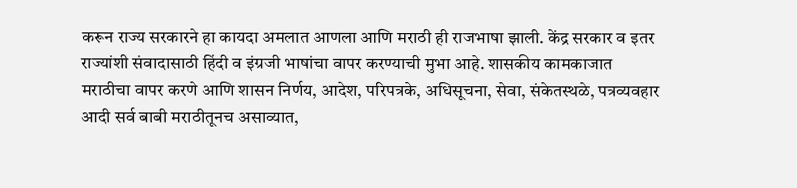करून राज्य सरकारने हा कायदा अमलात आणला आणि मराठी ही राजभाषा झाली. केंद्र सरकार व इतर राज्यांशी संवादासाठी हिंदी व इंग्रजी भाषांचा वापर करण्याची मुभा आहे. शासकीय कामकाजात मराठीचा वापर करणे आणि शासन निर्णय, आदेश, परिपत्रके, अधिसूचना, सेवा, संकेतस्थळे, पत्रव्यवहार आदी सर्व बाबी मराठीतूनच असाव्यात,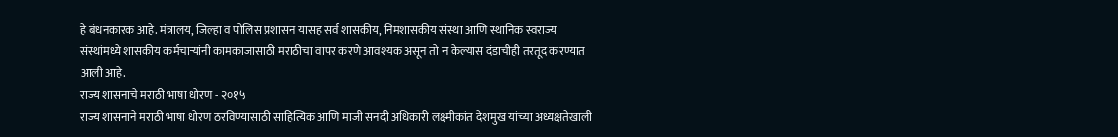हे बंधनकारक आहे. मंत्रालय, जिल्हा व पोलिस प्रशासन यासह सर्व शासकीय, निमशासकीय संस्था आणि स्थानिक स्वराज्य संस्थांमध्ये शासकीय कर्मचाऱ्यांनी कामकाजासाठी मराठीचा वापर करणे आवश्यक असून तो न केल्यास दंडाचीही तरतूद करण्यात आली आहे.
राज्य शासनाचे मराठी भाषा धोरण - २०१५
राज्य शासनाने मराठी भाषा धोरण ठरविण्यासाठी साहित्यिक आणि माजी सनदी अधिकारी लक्ष्मीकांत देशमुख यांच्या अध्यक्षतेखाली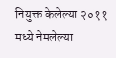नियुक्त केलेल्या २०११ मध्ये नेमलेल्या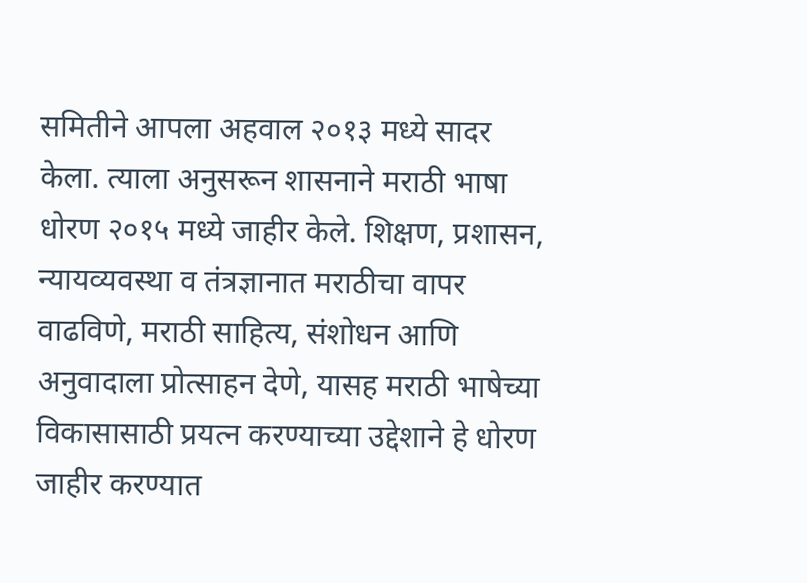समितीने आपला अहवाल २०१३ मध्ये सादर केला. त्याला अनुसरून शासनाने मराठी भाषा धोरण २०१५ मध्ये जाहीर केले. शिक्षण, प्रशासन, न्यायव्यवस्था व तंत्रज्ञानात मराठीचा वापर वाढविणे, मराठी साहित्य, संशोधन आणि अनुवादाला प्रोत्साहन देणे, यासह मराठी भाषेच्या विकासासाठी प्रयत्न करण्याच्या उद्देशाने हे धोरण जाहीर करण्यात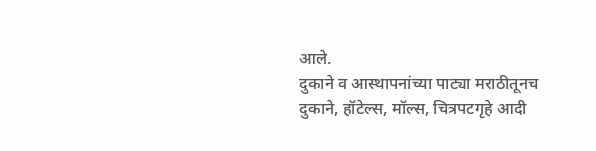आले.
दुकाने व आस्थापनांच्या पाट्या मराठीतूनच
दुकाने, हॉटेल्स, मॉल्स, चित्रपटगृहे आदी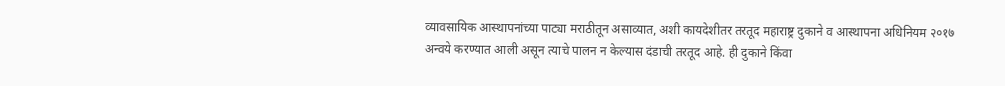व्यावसायिक आस्थापनांच्या पाट्या मराठीतून असाव्यात, अशी कायदेशीतर तरतूद महाराष्ट्र दुकाने व आस्थापना अधिनियम २०१७ अन्वये करण्यात आली असून त्याचे पालन न केल्यास दंडाची तरतूद आहे. ही दुकाने किंवा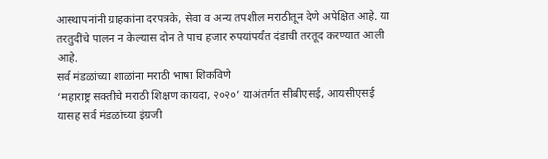आस्थापनांनी ग्राहकांना दरपत्रके, सेवा व अन्य तपशील मराठीतून देणे अपेक्षित आहे. या तरतुदींचे पालन न केल्यास दोन ते पाच हजार रुपयांपर्यंत दंडाची तरतूद करण्यात आली आहे.
सर्व मंडळांच्या शाळांना मराठी भाषा शिकविणे
‘महाराष्ट्र सक्तीचे मराठी शिक्षण कायदा, २०२०’ याअंतर्गत सीबीएसई, आयसीएसई यासह सर्व मंडळांच्या इंग्रजी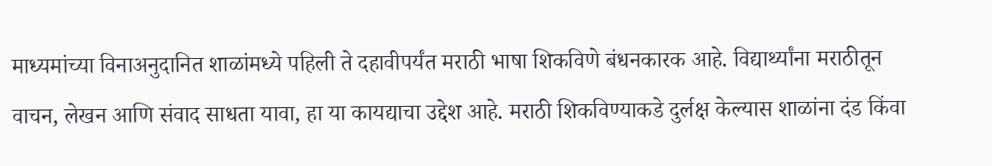माध्यमांच्या विनाअनुदानित शाळांमध्ये पहिली ते दहावीपर्यंत मराठी भाषा शिकविणे बंधनकारक आहे. विद्यार्थ्यांना मराठीतून वाचन, लेखन आणि संवाद साधता यावा, हा या कायद्याचा उद्देश आहे. मराठी शिकविण्याकडे दुर्लक्ष केल्यास शाळांना दंड किंवा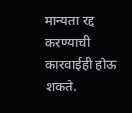मान्यता रद्द करण्याची कारवाईही होऊ शकते.